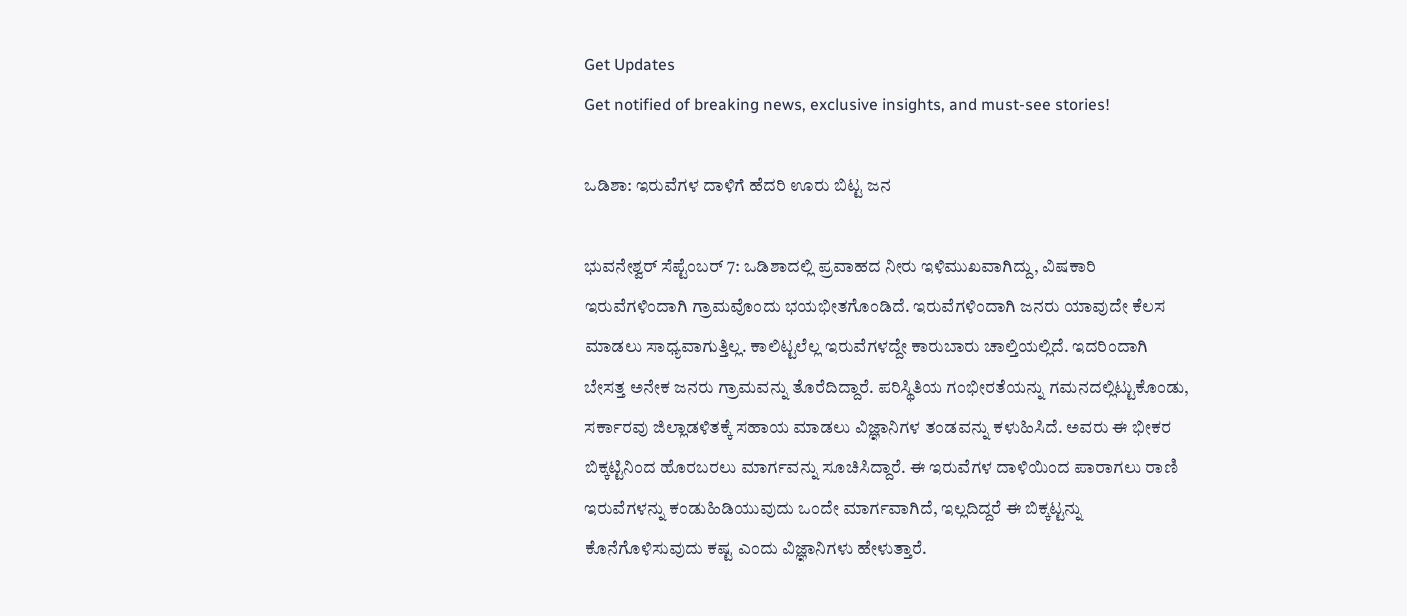Get Updates
Get notified of breaking news, exclusive insights, and must-see stories!

ಒಡಿಶಾ: ಇರುವೆಗಳ ದಾಳಿಗೆ ಹೆದರಿ ಊರು ಬಿಟ್ಟ ಜನ

ಭುವನೇಶ್ವರ್ ಸೆಪ್ಟೆಂಬರ್ 7: ಒಡಿಶಾದಲ್ಲಿ ಪ್ರವಾಹದ ನೀರು ಇಳಿಮುಖವಾಗಿದ್ದು, ವಿಷಕಾರಿ ಇರುವೆಗಳಿಂದಾಗಿ ಗ್ರಾಮವೊಂದು ಭಯಭೀತಗೊಂಡಿದೆ. ಇರುವೆಗಳಿಂದಾಗಿ ಜನರು ಯಾವುದೇ ಕೆಲಸ ಮಾಡಲು ಸಾಧ್ಯವಾಗುತ್ತಿಲ್ಲ. ಕಾಲಿಟ್ಟಲೆಲ್ಲ ಇರುವೆಗಳದ್ದೇ ಕಾರುಬಾರು ಚಾಲ್ತಿಯಲ್ಲಿದೆ. ಇದರಿಂದಾಗಿ ಬೇಸತ್ತ ಅನೇಕ ಜನರು ಗ್ರಾಮವನ್ನು ತೊರೆದಿದ್ದಾರೆ. ಪರಿಸ್ಥಿತಿಯ ಗಂಭೀರತೆಯನ್ನು ಗಮನದಲ್ಲಿಟ್ಟುಕೊಂಡು, ಸರ್ಕಾರವು ಜಿಲ್ಲಾಡಳಿತಕ್ಕೆ ಸಹಾಯ ಮಾಡಲು ವಿಜ್ಞಾನಿಗಳ ತಂಡವನ್ನು ಕಳುಹಿಸಿದೆ. ಅವರು ಈ ಭೀಕರ ಬಿಕ್ಕಟ್ಟಿನಿಂದ ಹೊರಬರಲು ಮಾರ್ಗವನ್ನು ಸೂಚಿಸಿದ್ದಾರೆ. ಈ ಇರುವೆಗಳ ದಾಳಿಯಿಂದ ಪಾರಾಗಲು ರಾಣಿ ಇರುವೆಗಳನ್ನು ಕಂಡುಹಿಡಿಯುವುದು ಒಂದೇ ಮಾರ್ಗವಾಗಿದೆ, ಇಲ್ಲದಿದ್ದರೆ ಈ ಬಿಕ್ಕಟ್ಟನ್ನು ಕೊನೆಗೊಳಿಸುವುದು ಕಷ್ಟ ಎಂದು ವಿಜ್ಞಾನಿಗಳು ಹೇಳುತ್ತಾರೆ.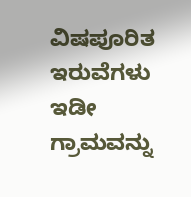ವಿಷಪೂರಿತ ಇರುವೆಗಳು ಇಡೀ ಗ್ರಾಮವನ್ನು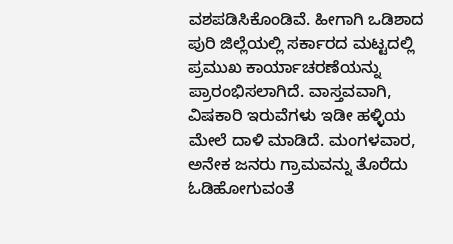ವಶಪಡಿಸಿಕೊಂಡಿವೆ. ಹೀಗಾಗಿ ಒಡಿಶಾದ ಪುರಿ ಜಿಲ್ಲೆಯಲ್ಲಿ ಸರ್ಕಾರದ ಮಟ್ಟದಲ್ಲಿ ಪ್ರಮುಖ ಕಾರ್ಯಾಚರಣೆಯನ್ನು ಪ್ರಾರಂಭಿಸಲಾಗಿದೆ. ವಾಸ್ತವವಾಗಿ, ವಿಷಕಾರಿ ಇರುವೆಗಳು ಇಡೀ ಹಳ್ಳಿಯ ಮೇಲೆ ದಾಳಿ ಮಾಡಿದೆ. ಮಂಗಳವಾರ, ಅನೇಕ ಜನರು ಗ್ರಾಮವನ್ನು ತೊರೆದು ಓಡಿಹೋಗುವಂತೆ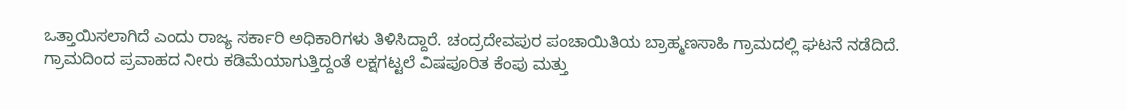ಒತ್ತಾಯಿಸಲಾಗಿದೆ ಎಂದು ರಾಜ್ಯ ಸರ್ಕಾರಿ ಅಧಿಕಾರಿಗಳು ತಿಳಿಸಿದ್ದಾರೆ. ಚಂದ್ರದೇವಪುರ ಪಂಚಾಯಿತಿಯ ಬ್ರಾಹ್ಮಣಸಾಹಿ ಗ್ರಾಮದಲ್ಲಿ ಘಟನೆ ನಡೆದಿದೆ. ಗ್ರಾಮದಿಂದ ಪ್ರವಾಹದ ನೀರು ಕಡಿಮೆಯಾಗುತ್ತಿದ್ದಂತೆ ಲಕ್ಷಗಟ್ಟಲೆ ವಿಷಪೂರಿತ ಕೆಂಪು ಮತ್ತು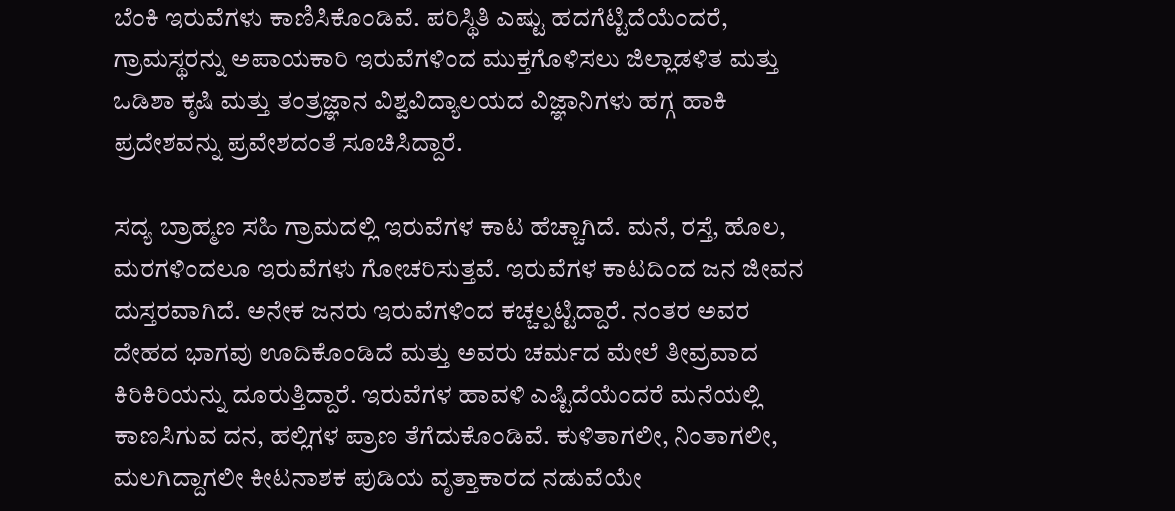ಬೆಂಕಿ ಇರುವೆಗಳು ಕಾಣಿಸಿಕೊಂಡಿವೆ. ಪರಿಸ್ಥಿತಿ ಎಷ್ಟು ಹದಗೆಟ್ಟಿದೆಯೆಂದರೆ, ಗ್ರಾಮಸ್ಥರನ್ನು ಅಪಾಯಕಾರಿ ಇರುವೆಗಳಿಂದ ಮುಕ್ತಗೊಳಿಸಲು ಜಿಲ್ಲಾಡಳಿತ ಮತ್ತು ಒಡಿಶಾ ಕೃಷಿ ಮತ್ತು ತಂತ್ರಜ್ಞಾನ ವಿಶ್ವವಿದ್ಯಾಲಯದ ವಿಜ್ಞಾನಿಗಳು ಹಗ್ಗ ಹಾಕಿ ಪ್ರದೇಶವನ್ನು ಪ್ರವೇಶದಂತೆ ಸೂಚಿಸಿದ್ದಾರೆ.

ಸದ್ಯ ಬ್ರಾಹ್ಮಣ ಸಹಿ ಗ್ರಾಮದಲ್ಲಿ ಇರುವೆಗಳ ಕಾಟ ಹೆಚ್ಚಾಗಿದೆ. ಮನೆ, ರಸ್ತೆ, ಹೊಲ, ಮರಗಳಿಂದಲೂ ಇರುವೆಗಳು ಗೋಚರಿಸುತ್ತವೆ. ಇರುವೆಗಳ ಕಾಟದಿಂದ ಜನ ಜೀವನ ದುಸ್ತರವಾಗಿದೆ. ಅನೇಕ ಜನರು ಇರುವೆಗಳಿಂದ ಕಚ್ಚಲ್ಪಟ್ಟಿದ್ದಾರೆ. ನಂತರ ಅವರ ದೇಹದ ಭಾಗವು ಊದಿಕೊಂಡಿದೆ ಮತ್ತು ಅವರು ಚರ್ಮದ ಮೇಲೆ ತೀವ್ರವಾದ ಕಿರಿಕಿರಿಯನ್ನು ದೂರುತ್ತಿದ್ದಾರೆ. ಇರುವೆಗಳ ಹಾವಳಿ ಎಷ್ಟಿದೆಯೆಂದರೆ ಮನೆಯಲ್ಲಿ ಕಾಣಸಿಗುವ ದನ, ಹಲ್ಲಿಗಳ ಪ್ರಾಣ ತೆಗೆದುಕೊಂಡಿವೆ. ಕುಳಿತಾಗಲೀ, ನಿಂತಾಗಲೀ, ಮಲಗಿದ್ದಾಗಲೀ ಕೀಟನಾಶಕ ಪುಡಿಯ ವೃತ್ತಾಕಾರದ ನಡುವೆಯೇ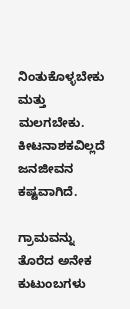ನಿಂತುಕೊಳ್ಳಬೇಕು ಮತ್ತು ಮಲಗಬೇಕು. ಕೀಟನಾಶಕವಿಲ್ಲದೆ ಜನಜೀವನ ಕಷ್ಟವಾಗಿದೆ.

ಗ್ರಾಮವನ್ನು ತೊರೆದ ಅನೇಕ ಕುಟುಂಬಗಳು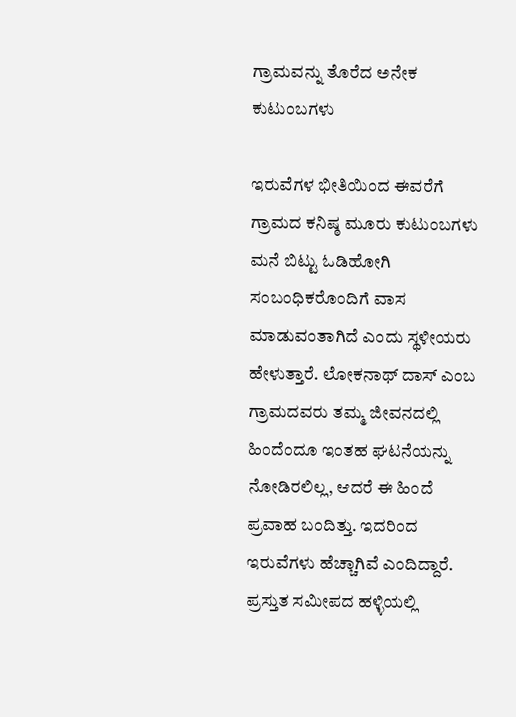ಗ್ರಾಮವನ್ನು ತೊರೆದ ಅನೇಕ ಕುಟುಂಬಗಳು

ಇರುವೆಗಳ ಭೀತಿಯಿಂದ ಈವರೆಗೆ ಗ್ರಾಮದ ಕನಿಷ್ಠ ಮೂರು ಕುಟುಂಬಗಳು ಮನೆ ಬಿಟ್ಟು ಓಡಿಹೋಗಿ ಸಂಬಂಧಿಕರೊಂದಿಗೆ ವಾಸ ಮಾಡುವಂತಾಗಿದೆ ಎಂದು ಸ್ಥಳೀಯರು ಹೇಳುತ್ತಾರೆ. ಲೋಕನಾಥ್ ದಾಸ್ ಎಂಬ ಗ್ರಾಮದವರು ತಮ್ಮ ಜೀವನದಲ್ಲಿ ಹಿಂದೆಂದೂ ಇಂತಹ ಘಟನೆಯನ್ನು ನೋಡಿರಲಿಲ್ಲ, ಆದರೆ ಈ ಹಿಂದೆ ಪ್ರವಾಹ ಬಂದಿತ್ತು. ಇದರಿಂದ ಇರುವೆಗಳು ಹೆಚ್ಚಾಗಿವೆ ಎಂದಿದ್ದಾರೆ. ಪ್ರಸ್ತುತ ಸಮೀಪದ ಹಳ್ಳಿಯಲ್ಲಿ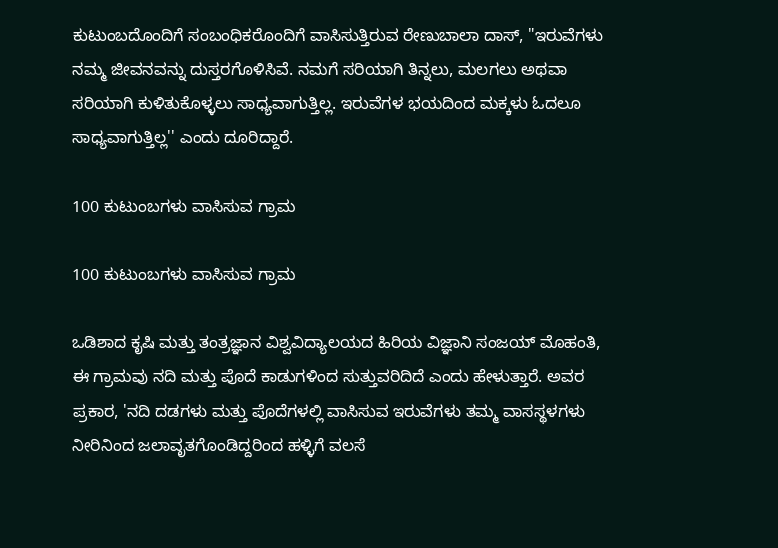ಕುಟುಂಬದೊಂದಿಗೆ ಸಂಬಂಧಿಕರೊಂದಿಗೆ ವಾಸಿಸುತ್ತಿರುವ ರೇಣುಬಾಲಾ ದಾಸ್, "ಇರುವೆಗಳು ನಮ್ಮ ಜೀವನವನ್ನು ದುಸ್ತರಗೊಳಿಸಿವೆ. ನಮಗೆ ಸರಿಯಾಗಿ ತಿನ್ನಲು, ಮಲಗಲು ಅಥವಾ ಸರಿಯಾಗಿ ಕುಳಿತುಕೊಳ್ಳಲು ಸಾಧ್ಯವಾಗುತ್ತಿಲ್ಲ. ಇರುವೆಗಳ ಭಯದಿಂದ ಮಕ್ಕಳು ಓದಲೂ ಸಾಧ್ಯವಾಗುತ್ತಿಲ್ಲ'' ಎಂದು ದೂರಿದ್ದಾರೆ.

100 ಕುಟುಂಬಗಳು ವಾಸಿಸುವ ಗ್ರಾಮ

100 ಕುಟುಂಬಗಳು ವಾಸಿಸುವ ಗ್ರಾಮ

ಒಡಿಶಾದ ಕೃಷಿ ಮತ್ತು ತಂತ್ರಜ್ಞಾನ ವಿಶ್ವವಿದ್ಯಾಲಯದ ಹಿರಿಯ ವಿಜ್ಞಾನಿ ಸಂಜಯ್ ಮೊಹಂತಿ, ಈ ಗ್ರಾಮವು ನದಿ ಮತ್ತು ಪೊದೆ ಕಾಡುಗಳಿಂದ ಸುತ್ತುವರಿದಿದೆ ಎಂದು ಹೇಳುತ್ತಾರೆ. ಅವರ ಪ್ರಕಾರ, 'ನದಿ ದಡಗಳು ಮತ್ತು ಪೊದೆಗಳಲ್ಲಿ ವಾಸಿಸುವ ಇರುವೆಗಳು ತಮ್ಮ ವಾಸಸ್ಥಳಗಳು ನೀರಿನಿಂದ ಜಲಾವೃತಗೊಂಡಿದ್ದರಿಂದ ಹಳ್ಳಿಗೆ ವಲಸೆ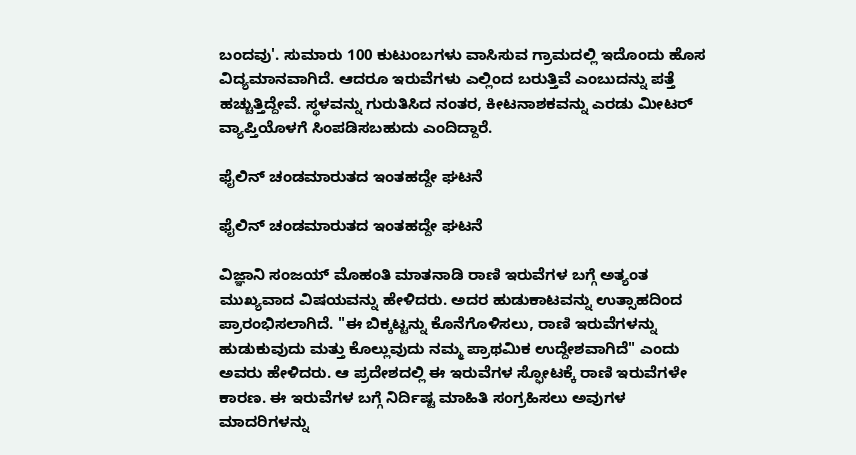ಬಂದವು'. ಸುಮಾರು 100 ಕುಟುಂಬಗಳು ವಾಸಿಸುವ ಗ್ರಾಮದಲ್ಲಿ ಇದೊಂದು ಹೊಸ ವಿದ್ಯಮಾನವಾಗಿದೆ. ಆದರೂ ಇರುವೆಗಳು ಎಲ್ಲಿಂದ ಬರುತ್ತಿವೆ ಎಂಬುದನ್ನು ಪತ್ತೆ ಹಚ್ಚುತ್ತಿದ್ದೇವೆ. ಸ್ಥಳವನ್ನು ಗುರುತಿಸಿದ ನಂತರ, ಕೀಟನಾಶಕವನ್ನು ಎರಡು ಮೀಟರ್ ವ್ಯಾಪ್ತಿಯೊಳಗೆ ಸಿಂಪಡಿಸಬಹುದು ಎಂದಿದ್ದಾರೆ.

ಫೈಲಿನ್ ಚಂಡಮಾರುತದ ಇಂತಹದ್ದೇ ಘಟನೆ

ಫೈಲಿನ್ ಚಂಡಮಾರುತದ ಇಂತಹದ್ದೇ ಘಟನೆ

ವಿಜ್ಞಾನಿ ಸಂಜಯ್ ಮೊಹಂತಿ ಮಾತನಾಡಿ ರಾಣಿ ಇರುವೆಗಳ ಬಗ್ಗೆ ಅತ್ಯಂತ ಮುಖ್ಯವಾದ ವಿಷಯವನ್ನು ಹೇಳಿದರು. ಅದರ ಹುಡುಕಾಟವನ್ನು ಉತ್ಸಾಹದಿಂದ ಪ್ರಾರಂಭಿಸಲಾಗಿದೆ. "ಈ ಬಿಕ್ಕಟ್ಟನ್ನು ಕೊನೆಗೊಳಿಸಲು, ರಾಣಿ ಇರುವೆಗಳನ್ನು ಹುಡುಕುವುದು ಮತ್ತು ಕೊಲ್ಲುವುದು ನಮ್ಮ ಪ್ರಾಥಮಿಕ ಉದ್ದೇಶವಾಗಿದೆ" ಎಂದು ಅವರು ಹೇಳಿದರು. ಆ ಪ್ರದೇಶದಲ್ಲಿ ಈ ಇರುವೆಗಳ ಸ್ಫೋಟಕ್ಕೆ ರಾಣಿ ಇರುವೆಗಳೇ ಕಾರಣ. ಈ ಇರುವೆಗಳ ಬಗ್ಗೆ ನಿರ್ದಿಷ್ಟ ಮಾಹಿತಿ ಸಂಗ್ರಹಿಸಲು ಅವುಗಳ ಮಾದರಿಗಳನ್ನು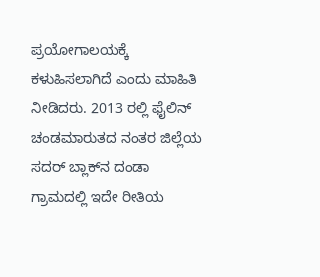ಪ್ರಯೋಗಾಲಯಕ್ಕೆ ಕಳುಹಿಸಲಾಗಿದೆ ಎಂದು ಮಾಹಿತಿ ನೀಡಿದರು. 2013 ರಲ್ಲಿ ಫೈಲಿನ್ ಚಂಡಮಾರುತದ ನಂತರ ಜಿಲ್ಲೆಯ ಸದರ್ ಬ್ಲಾಕ್‌ನ ದಂಡಾ ಗ್ರಾಮದಲ್ಲಿ ಇದೇ ರೀತಿಯ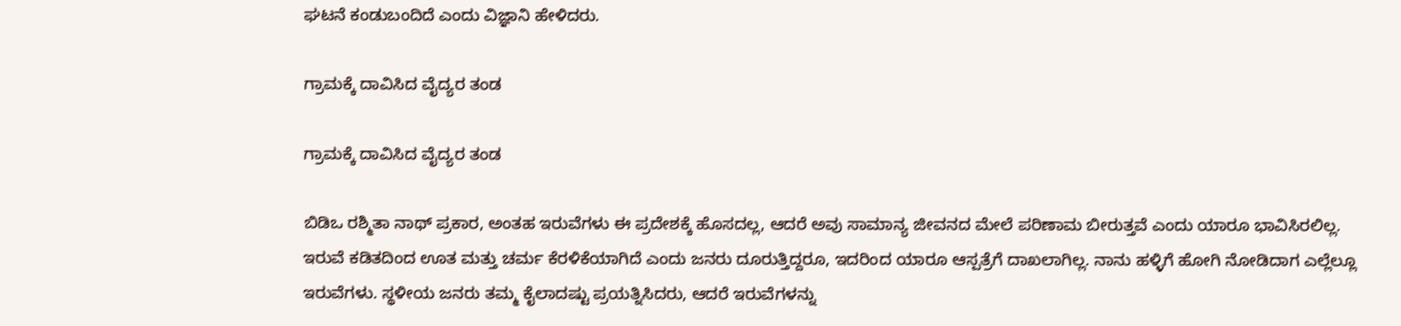ಘಟನೆ ಕಂಡುಬಂದಿದೆ ಎಂದು ವಿಜ್ಞಾನಿ ಹೇಳಿದರು.

ಗ್ರಾಮಕ್ಕೆ ದಾವಿಸಿದ ವೈದ್ಯರ ತಂಡ

ಗ್ರಾಮಕ್ಕೆ ದಾವಿಸಿದ ವೈದ್ಯರ ತಂಡ

ಬಿಡಿಒ ರಶ್ಮಿತಾ ನಾಥ್ ಪ್ರಕಾರ, ಅಂತಹ ಇರುವೆಗಳು ಈ ಪ್ರದೇಶಕ್ಕೆ ಹೊಸದಲ್ಲ, ಆದರೆ ಅವು ಸಾಮಾನ್ಯ ಜೀವನದ ಮೇಲೆ ಪರಿಣಾಮ ಬೀರುತ್ತವೆ ಎಂದು ಯಾರೂ ಭಾವಿಸಿರಲಿಲ್ಲ. ಇರುವೆ ಕಡಿತದಿಂದ ಊತ ಮತ್ತು ಚರ್ಮ ಕೆರಳಿಕೆಯಾಗಿದೆ ಎಂದು ಜನರು ದೂರುತ್ತಿದ್ದರೂ, ಇದರಿಂದ ಯಾರೂ ಆಸ್ಪತ್ರೆಗೆ ದಾಖಲಾಗಿಲ್ಲ. ನಾನು ಹಳ್ಳಿಗೆ ಹೋಗಿ ನೋಡಿದಾಗ ಎಲ್ಲೆಲ್ಲೂ ಇರುವೆಗಳು. ಸ್ಥಳೀಯ ಜನರು ತಮ್ಮ ಕೈಲಾದಷ್ಟು ಪ್ರಯತ್ನಿಸಿದರು, ಆದರೆ ಇರುವೆಗಳನ್ನು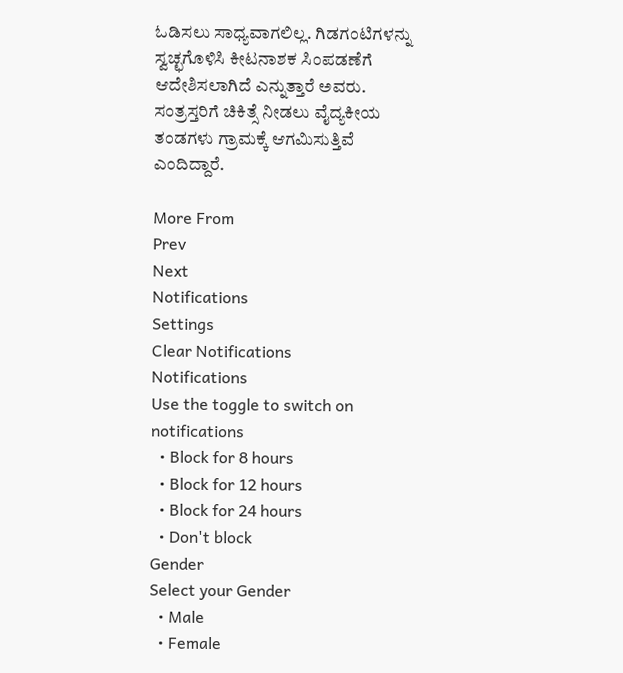ಓಡಿಸಲು ಸಾಧ್ಯವಾಗಲಿಲ್ಲ. ಗಿಡಗಂಟಿಗಳನ್ನು ಸ್ವಚ್ಛಗೊಳಿಸಿ ಕೀಟನಾಶಕ ಸಿಂಪಡಣೆಗೆ ಆದೇಶಿಸಲಾಗಿದೆ ಎನ್ನುತ್ತಾರೆ ಅವರು. ಸಂತ್ರಸ್ತರಿಗೆ ಚಿಕಿತ್ಸೆ ನೀಡಲು ವೈದ್ಯಕೀಯ ತಂಡಗಳು ಗ್ರಾಮಕ್ಕೆ ಆಗಮಿಸುತ್ತಿವೆ ಎಂದಿದ್ದಾರೆ.

More From
Prev
Next
Notifications
Settings
Clear Notifications
Notifications
Use the toggle to switch on notifications
  • Block for 8 hours
  • Block for 12 hours
  • Block for 24 hours
  • Don't block
Gender
Select your Gender
  • Male
  • Female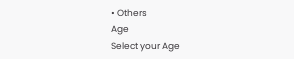• Others
Age
Select your Age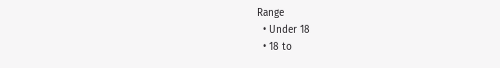Range
  • Under 18
  • 18 to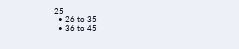25
  • 26 to 35
  • 36 to 45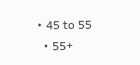• 45 to 55
  • 55+